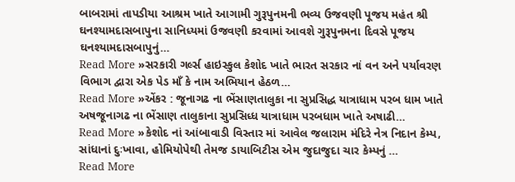બાબરામાં તાપડીયા આશ્રમ ખાતે આગામી ગુરૂપુનમની ભવ્ય ઉજવણી પૂજય મહંત શ્રી ઘનશ્યામદાસબાપુના સાનિધ્યમાં ઉજવણી કરવામાં આવશે ગુરૂપુનમના દિવસે પૂજય ઘનશ્યામદાસબાપુનું…
Read More »સરકારી ગર્લ્સ હાઇસ્કુલ કેશોદ ખાતે ભારત સરકાર નાં વન અને પર્યાવરણ વિભાગ દ્વારા એક પેડ માઁ કે નામ અભિયાન હેઠળ…
Read More »એંકર : જૂનાગઢ ના ભેંસાણતાલુકા ના સુપ્રસિદ્ધ યાત્રાધામ પરબ ધામ ખાતે અષજૂનાગઢ ના ભેંસાણ તાલુકાના સુપ્રસિધ્ધ યાત્રાધામ પરબધામ ખાતે અષાઢી…
Read More »કેશોદ નાં આંબાવાડી વિસ્તાર માં આવેલ જલારામ મંદિરે નેત્ર નિદાન કેમ્પ, સાંધાનાં દુઃખાવા, હોમિયોપેથી તેમજ ડાયાબિટીસ એમ જુદાજુદા ચાર કેમ્પનું …
Read More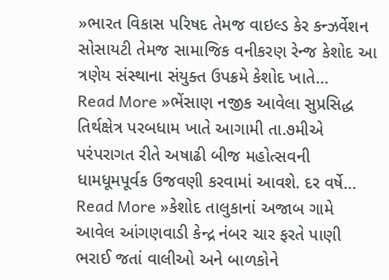»ભારત વિકાસ પરિષદ તેમજ વાઇલ્ડ કેર કન્ઝર્વેશન સોસાયટી તેમજ સામાજિક વનીકરણ રેન્જ કેશોદ આ ત્રણેય સંસ્થાના સંયુક્ત ઉપક્રમે કેશોદ ખાતે…
Read More »ભેંસાણ નજીક આવેલા સુપ્રસિદ્ધ તિર્થક્ષેત્ર પરબધામ ખાતે આગામી તા.૭મીએ પરંપરાગત રીતે અષાઢી બીજ મહોત્સવની ધામધૂમપૂર્વક ઉજવણી કરવામાં આવશે. દર વર્ષે…
Read More »કેશોદ તાલુકાનાં અજાબ ગામે આવેલ આંગણવાડી કેન્દ્ર નંબર ચાર ફરતે પાણી ભરાઈ જતાં વાલીઓ અને બાળકોને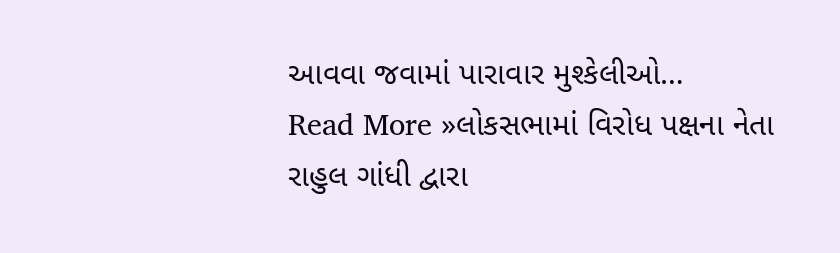આવવા જવામાં પારાવાર મુશ્કેલીઓ…
Read More »લોકસભામાં વિરોધ પક્ષના નેતા રાહુલ ગાંધી દ્વારા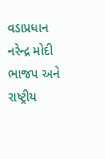વડાપ્રધાન નરેન્દ્ર મોદી ભાજપ અને રાષ્ટ્રીય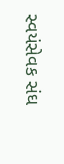સ્વયંસેવક સંઘ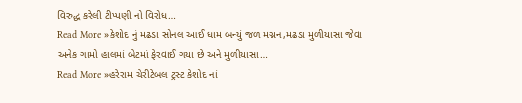વિરુદ્ધ કરેલી ટીપ્પણી નો વિરોધ…
Read More »કેશોદ નું મઢડા સોનલ આઈ ધામ બન્યું જળ મગ્નન,મઢડા મુળીયાસા જેવા અનેક ગામો હાલમાં બેટમાં ફેરવાઈ ગયા છે અને મુળીયાસા…
Read More »હરેરામ ચેરીટેબલ ટ્રસ્ટ કેશોદ નાં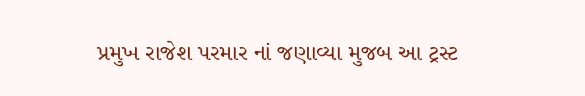પ્રમુખ રાજેશ પરમાર નાં જણાવ્યા મુજબ આ ટ્રસ્ટ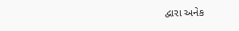દ્વારા અનેક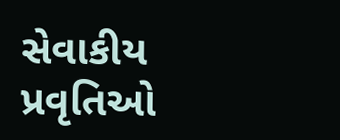સેવાકીય પ્રવૃતિઓ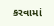કરવામાં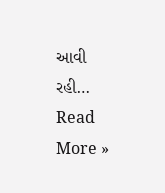આવી રહી…
Read More »